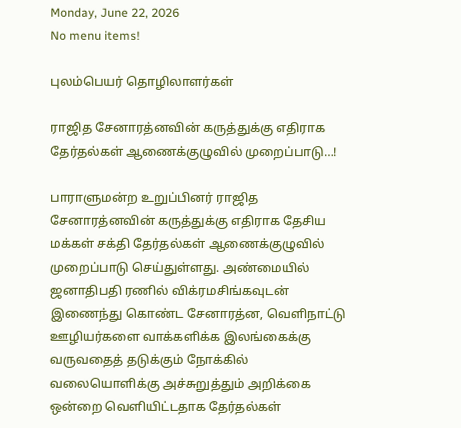Monday, June 22, 2026
No menu items!

புலம்பெயர் தொழிலாளர்கள்

ராஜித சேனாரத்னவின் கருத்துக்கு எதிராக தேர்தல்கள் ஆணைக்குழுவில் முறைப்பாடு…!

பாராளுமன்ற உறுப்பினர் ராஜித சேனாரத்னவின் கருத்துக்கு எதிராக தேசிய மக்கள் சக்தி தேர்தல்கள் ஆணைக்குழுவில் முறைப்பாடு செய்துள்ளது. அண்மையில் ஜனாதிபதி ரணில் விக்ரமசிங்கவுடன் இணைந்து கொண்ட சேனாரத்ன, வெளிநாட்டு ஊழியர்களை வாக்களிக்க இலங்கைக்கு வருவதைத் தடுக்கும் நோக்கில் வலையொளிக்கு அச்சுறுத்தும் அறிக்கை ஒன்றை வெளியிட்டதாக தேர்தல்கள்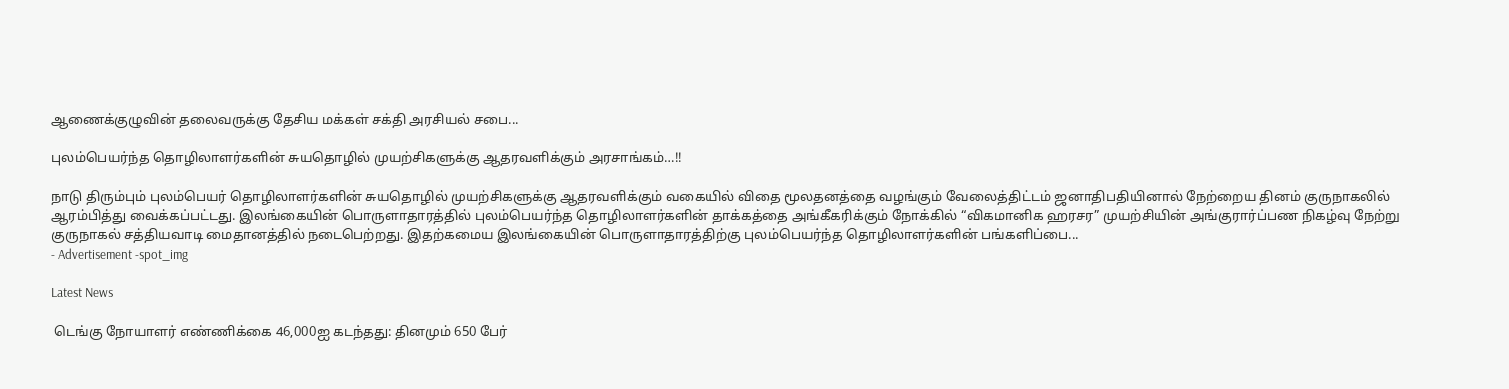ஆணைக்குழுவின் தலைவருக்கு தேசிய மக்கள் சக்தி அரசியல் சபை...

புலம்பெயர்ந்த தொழிலாளர்களின் சுயதொழில் முயற்சிகளுக்கு ஆதரவளிக்கும் அரசாங்கம்…!!

நாடு திரும்பும் புலம்பெயர் தொழிலாளர்களின் சுயதொழில் முயற்சிகளுக்கு ஆதரவளிக்கும் வகையில் விதை மூலதனத்தை வழங்கும் வேலைத்திட்டம் ஜனாதிபதியினால் நேற்றைய தினம் குருநாகலில் ஆரம்பித்து வைக்கப்பட்டது. இலங்கையின் பொருளாதாரத்தில் புலம்பெயர்ந்த தொழிலாளர்களின் தாக்கத்தை அங்கீகரிக்கும் நோக்கில் “விகமானிக ஹரசர” முயற்சியின் அங்குரார்ப்பண நிகழ்வு நேற்று குருநாகல் சத்தியவாடி மைதானத்தில் நடைபெற்றது. இதற்கமைய இலங்கையின் பொருளாதாரத்திற்கு புலம்பெயர்ந்த தொழிலாளர்களின் பங்களிப்பை...
- Advertisement -spot_img

Latest News

 டெங்கு நோயாளர் எண்ணிக்கை 46,000ஐ கடந்தது: தினமும் 650 பேர்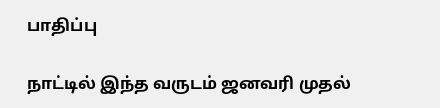பாதிப்பு

நாட்டில் இந்த வருடம் ஜனவரி முதல்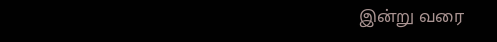இன்று வரை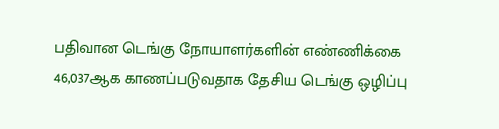பதிவான டெங்கு நோயாளர்களின் எண்ணிக்கை 46,037ஆக காணப்படுவதாக தேசிய டெங்கு ஒழிப்பு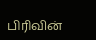பிரிவின்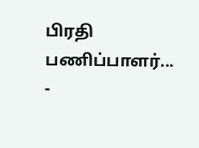பிரதி பணிப்பாளர்...
-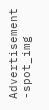Advertisement -spot_img